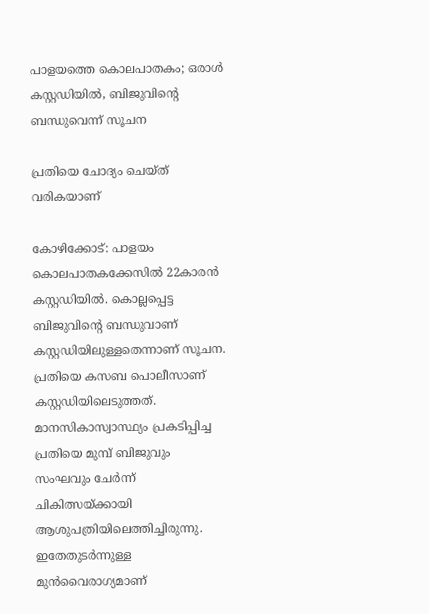പാളയത്തെ കൊലപാതകം; ഒരാള്‍ കസ്റ്റഡിയില്‍, ബിജുവിന്റെ ബന്ധുവെന്ന് സൂചന

പ്രതിയെ ചോദ്യം ചെയ്ത് വരികയാണ്

കോഴിക്കോട്: പാളയം കൊലപാതകക്കേസില്‍ 22കാരന്‍ കസ്റ്റഡിയില്‍. കൊല്ലപ്പെട്ട ബിജുവിന്റെ ബന്ധുവാണ് കസ്റ്റഡിയിലുള്ളതെന്നാണ് സൂചന. പ്രതിയെ കസബ പൊലീസാണ് കസ്റ്റഡിയിലെടുത്തത്. മാനസികാസ്വാസ്ഥ്യം പ്രകടിപ്പിച്ച പ്രതിയെ മുമ്പ് ബിജുവും സംഘവും ചേർന്ന് ചികിത്സയ്ക്കായി ആശുപത്രിയിലെത്തിച്ചിരുന്നു. ഇതേതുടർന്നുള്ള മുൻവൈരാഗ്യമാണ്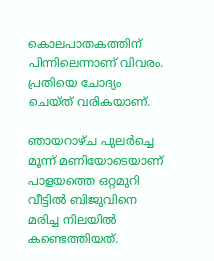കൊലപാതകത്തിന് പിന്നിലെന്നാണ് വിവരം. പ്രതിയെ ചോദ്യം ചെയ്ത് വരികയാണ്.

ഞായറാഴ്ച പുലര്‍ച്ചെ മൂന്ന് മണിയോടെയാണ് പാളയത്തെ ഒറ്റമുറി വീട്ടില്‍ ബിജുവിനെ മരിച്ച നിലയില്‍ കണ്ടെത്തിയത്.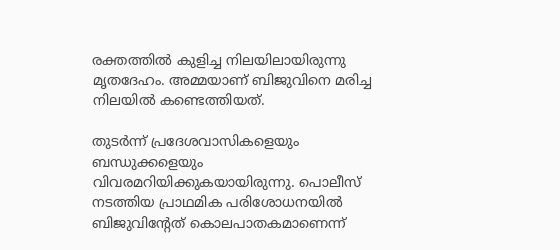രക്തത്തില്‍ കുളിച്ച നിലയിലായിരുന്നു മൃതദേഹം. അമ്മയാണ് ബിജുവിനെ മരിച്ച നിലയില്‍ കണ്ടെത്തിയത്.

തുടര്‍ന്ന് പ്രദേശവാസികളെയും ബന്ധുക്കളെയും വിവരമറിയിക്കുകയായിരുന്നു. പൊലീസ് നടത്തിയ പ്രാഥമിക പരിശോധനയില്‍ ബിജുവിന്റേത് കൊലപാതകമാണെന്ന്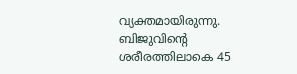വ്യക്തമായിരുന്നു. ബിജുവിന്റെ ശരീരത്തിലാകെ 45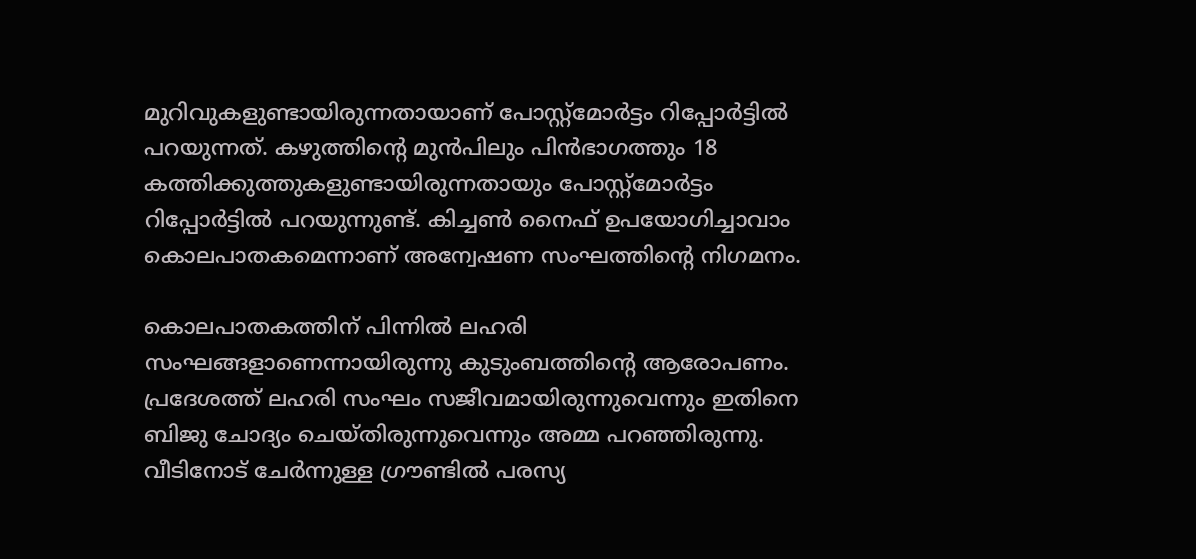മുറിവുകളുണ്ടായിരുന്നതായാണ് പോസ്റ്റ്മോര്‍ട്ടം റിപ്പോര്‍ട്ടില്‍ പറയുന്നത്. കഴുത്തിന്റെ മുന്‍പിലും പിന്‍ഭാഗത്തും 18 കത്തിക്കുത്തുകളുണ്ടായിരുന്നതായും പോസ്റ്റ്മോര്‍ട്ടം റിപ്പോര്‍ട്ടില്‍ പറയുന്നുണ്ട്. കിച്ചണ്‍ നൈഫ് ഉപയോഗിച്ചാവാം കൊലപാതകമെന്നാണ് അന്വേഷണ സംഘത്തിന്റെ നിഗമനം.

കൊലപാതകത്തിന് പിന്നില്‍ ലഹരി സംഘങ്ങളാണെന്നായിരുന്നു കുടുംബത്തിന്റെ ആരോപണം. പ്രദേശത്ത് ലഹരി സംഘം സജീവമായിരുന്നുവെന്നും ഇതിനെ ബിജു ചോദ്യം ചെയ്തിരുന്നുവെന്നും അമ്മ പറഞ്ഞിരുന്നു. വീടിനോട് ചേര്‍ന്നുള്ള ഗ്രൗണ്ടില്‍ പരസ്യ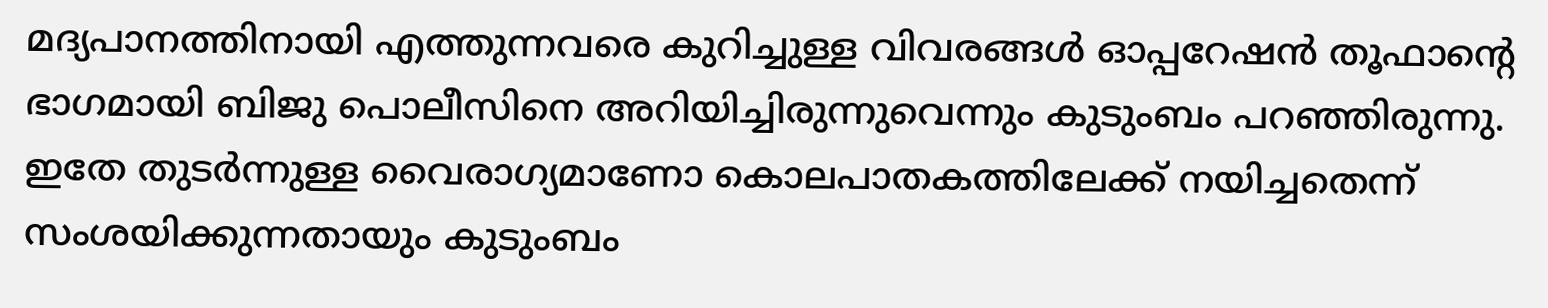മദ്യപാനത്തിനായി എത്തുന്നവരെ കുറിച്ചുള്ള വിവരങ്ങള്‍ ഓപ്പറേഷന്‍ തൂഫാന്റെ ഭാഗമായി ബിജു പൊലീസിനെ അറിയിച്ചിരുന്നുവെന്നും കുടുംബം പറഞ്ഞിരുന്നു. ഇതേ തുടര്‍ന്നുള്ള വൈരാഗ്യമാണോ കൊലപാതകത്തിലേക്ക് നയിച്ചതെന്ന് സംശയിക്കുന്നതായും കുടുംബം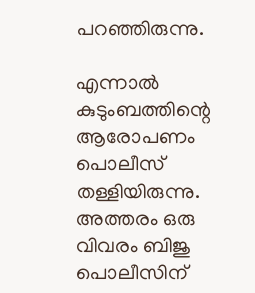പറഞ്ഞിരുന്നു.

എന്നാല്‍ കുടുംബത്തിന്റെ ആരോപണം പൊലീസ് തള്ളിയിരുന്നു. അത്തരം ഒരു വിവരം ബിജു പൊലീസിന്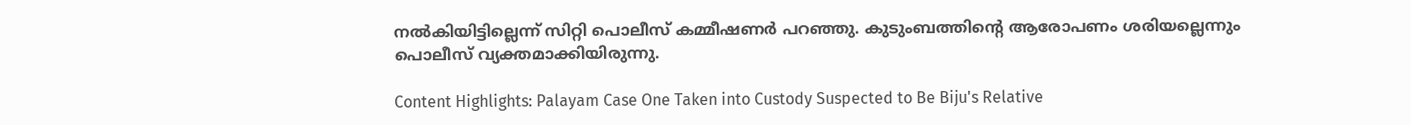നല്‍കിയിട്ടില്ലെന്ന് സിറ്റി പൊലീസ് കമ്മീഷണര്‍ പറഞ്ഞു. കുടുംബത്തിന്റെ ആരോപണം ശരിയല്ലെന്നും പൊലീസ് വ്യക്തമാക്കിയിരുന്നു.

Content Highlights: Palayam Case One Taken into Custody Suspected to Be Biju's Relative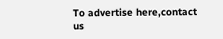To advertise here,contact us